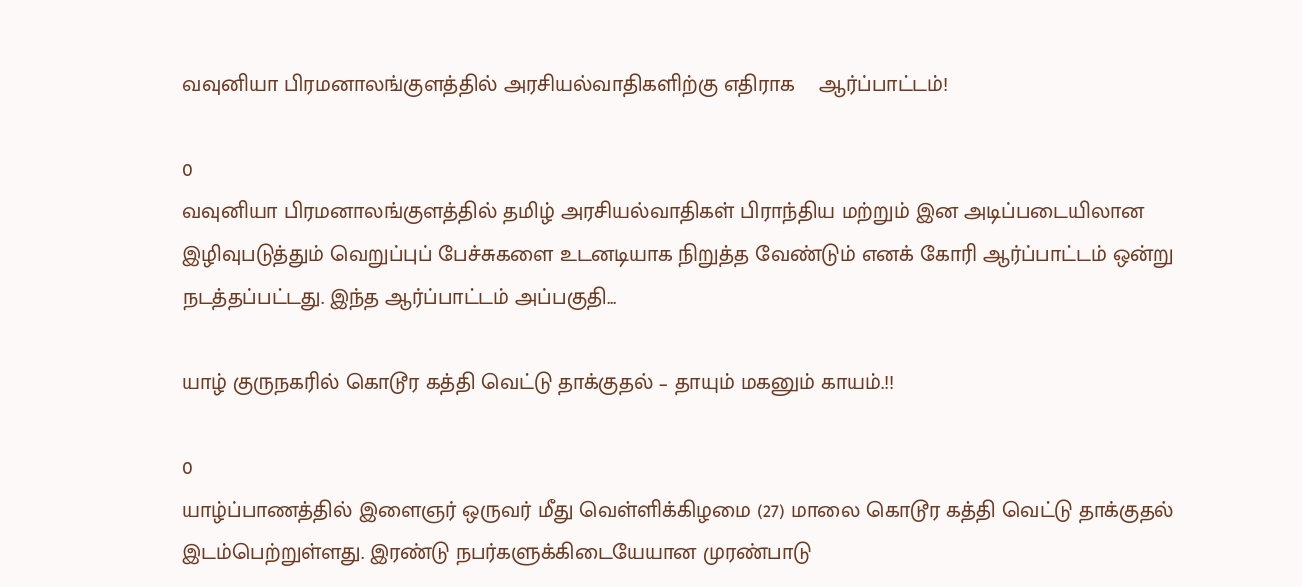வவுனியா பிரமனாலங்குளத்தில் அரசியல்வாதிகளிற்கு எதிராக    ஆர்ப்பாட்டம்!

0
வவுனியா பிரமனாலங்குளத்தில் தமிழ் அரசியல்வாதிகள் பிராந்திய மற்றும் இன அடிப்படையிலான இழிவுபடுத்தும் வெறுப்புப் பேச்சுகளை உடனடியாக நிறுத்த வேண்டும் எனக் கோரி ஆர்ப்பாட்டம் ஒன்று நடத்தப்பட்டது. இந்த ஆர்ப்பாட்டம் அப்பகுதி...

யாழ் குருநகரில் கொடூர கத்தி வெட்டு தாக்குதல் – தாயும் மகனும் காயம்.!!

0
யாழ்ப்பாணத்தில் இளைஞர் ஒருவர் மீது வெள்ளிக்கிழமை (27) மாலை கொடூர கத்தி வெட்டு தாக்குதல் இடம்பெற்றுள்ளது. இரண்டு நபர்களுக்கிடையேயான முரண்பாடு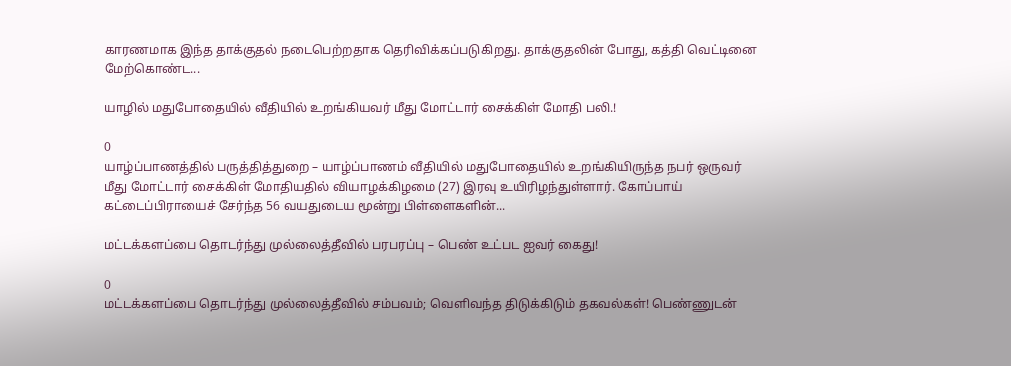காரணமாக இந்த தாக்குதல் நடைபெற்றதாக தெரிவிக்கப்படுகிறது. தாக்குதலின் போது, கத்தி வெட்டினை மேற்கொண்ட...

யாழில் மதுபோதையில் வீதியில் உறங்கியவர் மீது மோட்டார் சைக்கிள் மோதி பலி.!

0
யாழ்ப்பாணத்தில் பருத்தித்துறை – யாழ்ப்பாணம் வீதியில் மதுபோதையில் உறங்கியிருந்த நபர் ஒருவர் மீது மோட்டார் சைக்கிள் மோதியதில் வியாழக்கிழமை (27) இரவு உயிரிழந்துள்ளார். கோப்பாய் கட்டைப்பிராயைச் சேர்ந்த 56 வயதுடைய மூன்று பிள்ளைகளின்...

மட்டக்களப்பை தொடர்ந்து முல்லைத்தீவில் பரபரப்பு – பெண் உட்பட ஐவர் கைது!

0
மட்டக்களப்பை தொடர்ந்து முல்லைத்தீவில் சம்பவம்; வெளிவந்த திடுக்கிடும் தகவல்கள்! பெண்ணுடன்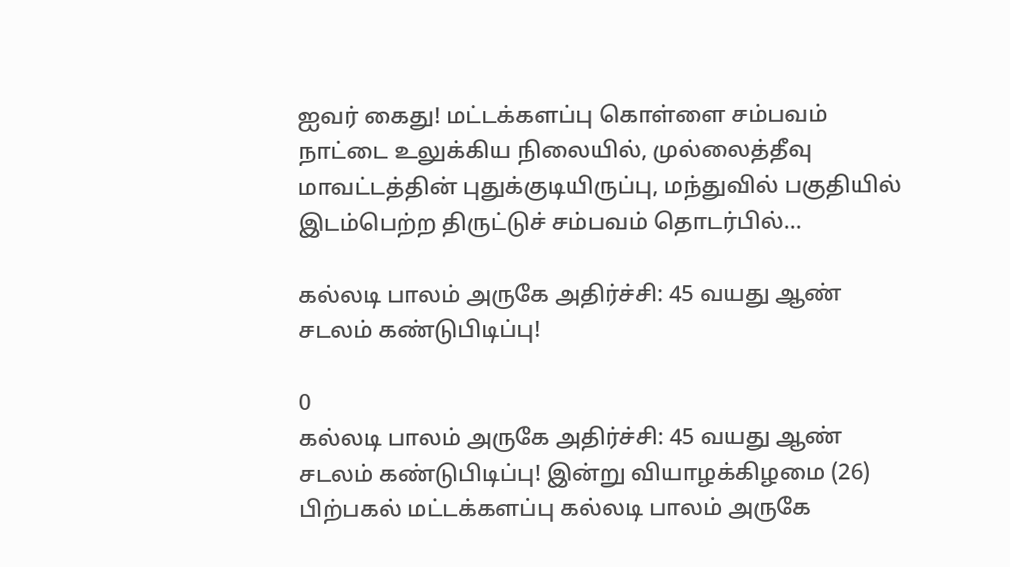ஐவர் கைது! மட்டக்களப்பு கொள்ளை சம்பவம் நாட்டை உலுக்கிய நிலையில், முல்லைத்தீவு மாவட்டத்தின் புதுக்குடியிருப்பு, மந்துவில் பகுதியில் இடம்பெற்ற திருட்டுச் சம்பவம் தொடர்பில்...

கல்லடி பாலம் அருகே அதிர்ச்சி: 45 வயது ஆண் சடலம் கண்டுபிடிப்பு!

0
கல்லடி பாலம் அருகே அதிர்ச்சி: 45 வயது ஆண் சடலம் கண்டுபிடிப்பு! இன்று வியாழக்கிழமை (26) பிற்பகல் மட்டக்களப்பு கல்லடி பாலம் அருகே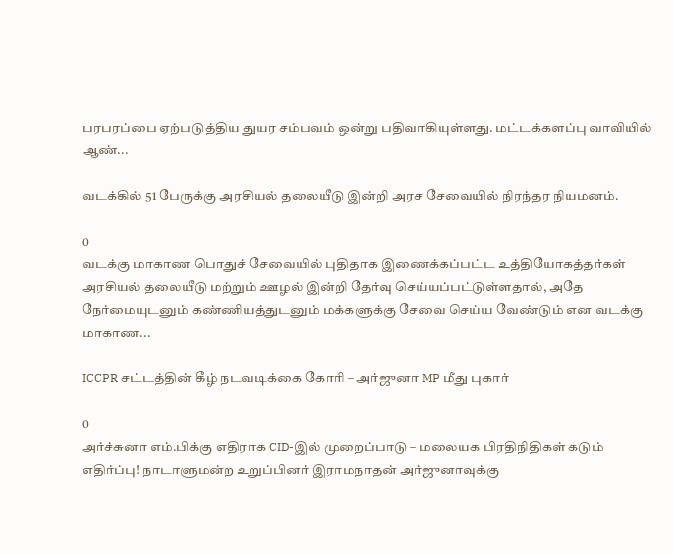பரபரப்பை ஏற்படுத்திய துயர சம்பவம் ஒன்று பதிவாகியுள்ளது. மட்டக்களப்பு வாவியில் ஆண்...

வடக்கில் 51 பேருக்கு அரசியல் தலையீடு இன்றி அரச சேவையில் நிரந்தர நியமனம்.

0
வடக்கு மாகாண பொதுச் சேவையில் புதிதாக இணைக்கப்பட்ட உத்தியோகத்தர்கள் அரசியல் தலையீடு மற்றும் ஊழல் இன்றி தேர்வு செய்யப்பட்டுள்ளதால், அதே நேர்மையுடனும் கண்ணியத்துடனும் மக்களுக்கு சேவை செய்ய வேண்டும் என வடக்கு மாகாண...

ICCPR சட்டத்தின் கீழ் நடவடிக்கை கோரி – அர்ஜுனா MP மீது புகார்

0
அர்ச்சுனா எம்.பிக்கு எதிராக CID-இல் முறைப்பாடு – மலையக பிரதிநிதிகள் கடும் எதிர்ப்பு! நாடாளுமன்ற உறுப்பினர் இராமநாதன் அர்ஜுனாவுக்கு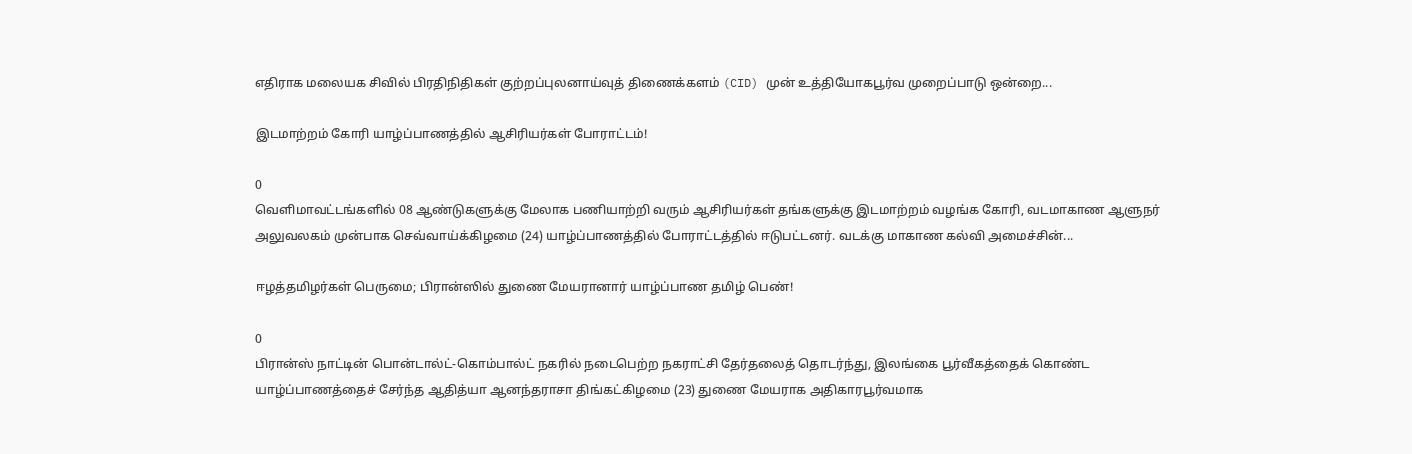எதிராக மலையக சிவில் பிரதிநிதிகள் குற்றப்புலனாய்வுத் திணைக்களம் (CID) முன் உத்தியோகபூர்வ முறைப்பாடு ஒன்றை...

இடமாற்றம் கோரி யாழ்ப்பாணத்தில் ஆசிரியர்கள் போராட்டம்!

0
வெளிமாவட்டங்களில் 08 ஆண்டுகளுக்கு மேலாக பணியாற்றி வரும் ஆசிரியர்கள் தங்களுக்கு இடமாற்றம் வழங்க கோரி, வடமாகாண ஆளுநர் அலுவலகம் முன்பாக செவ்வாய்க்கிழமை (24) யாழ்ப்பாணத்தில் போராட்டத்தில் ஈடுபட்டனர். வடக்கு மாகாண கல்வி அமைச்சின்...

ஈழத்தமிழர்கள் பெருமை; பிரான்ஸில் துணை மேயரானார் யாழ்ப்பாண தமிழ் பெண்!

0
பிரான்ஸ் நாட்டின் பொன்டால்ட்-கொம்பால்ட் நகரில் நடைபெற்ற நகராட்சி தேர்தலைத் தொடர்ந்து, இலங்கை பூர்வீகத்தைக் கொண்ட யாழ்ப்பாணத்தைச் சேர்ந்த ஆதித்யா ஆனந்தராசா திங்கட்கிழமை (23) துணை மேயராக அதிகாரபூர்வமாக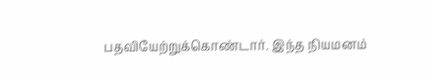பதவியேற்றுக்கொண்டார். இந்த நியமனம்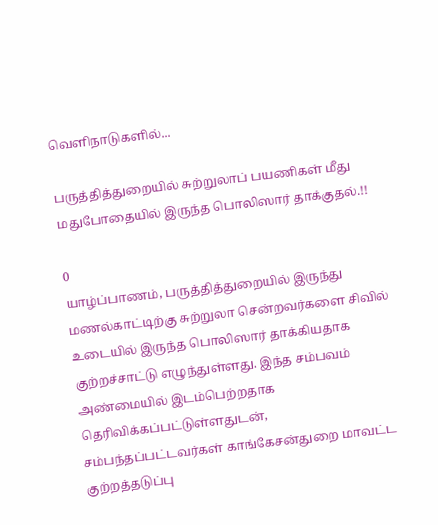வெளிநாடுகளில்...

பருத்தித்துறையில் சுற்றுலாப் பயணிகள் மீது மதுபோதையில் இருந்த பொலிஸார் தாக்குதல்.!!

0
யாழ்ப்பாணம், பருத்தித்துறையில் இருந்து மணல்காட்டிற்கு சுற்றுலா சென்றவர்களை சிவில் உடையில் இருந்த பொலிஸார் தாக்கியதாக குற்றச்சாட்டு எழுந்துள்ளது. இந்த சம்பவம் அண்மையில் இடம்பெற்றதாக தெரிவிக்கப்பட்டுள்ளதுடன், சம்பந்தப்பட்டவர்கள் காங்கேசன்துறை மாவட்ட குற்றத்தடுப்பு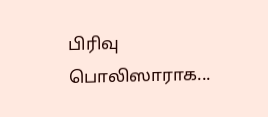பிரிவு பொலிஸாராக...